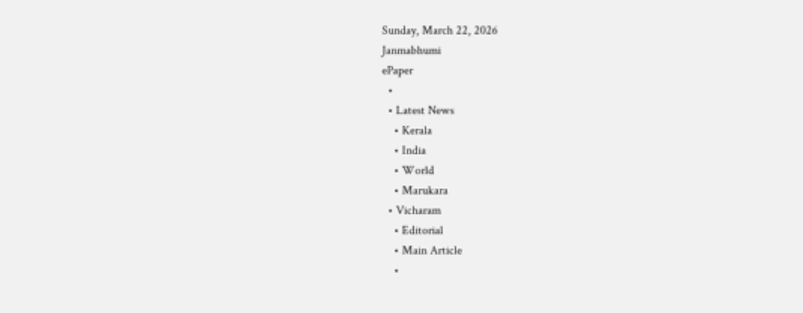Sunday, March 22, 2026
Janmabhumi
ePaper
  •
  • Latest News
    • Kerala
    • India
    • World
    • Marukara
  • Vicharam
    • Editorial
    • Main Article
    •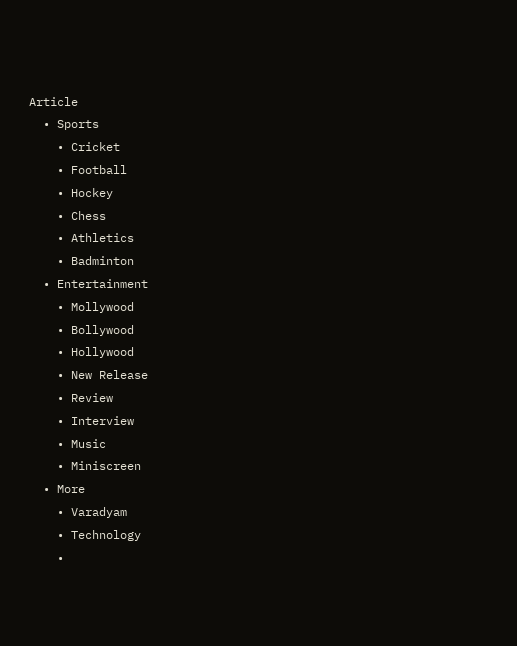Article
  • Sports
    • Cricket
    • Football
    • Hockey
    • Chess
    • Athletics
    • Badminton
  • Entertainment
    • Mollywood
    • Bollywood
    • Hollywood
    • New Release
    • Review
    • Interview
    • Music
    • Miniscreen
  • More
    • Varadyam
    • Technology
    •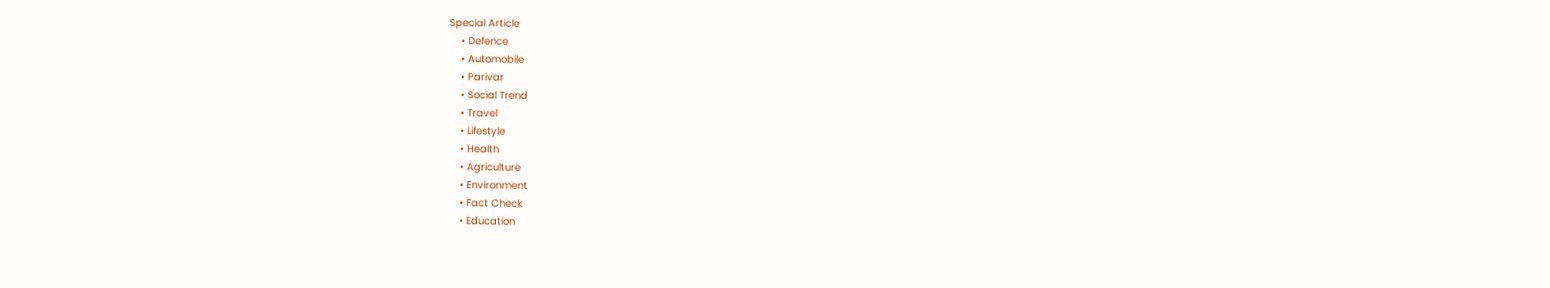Special Article
    • Defence
    • Automobile
    • Parivar
    • Social Trend
    • Travel
    • Lifestyle
    • Health
    • Agriculture
    • Environment
    • Fact Check
    • Education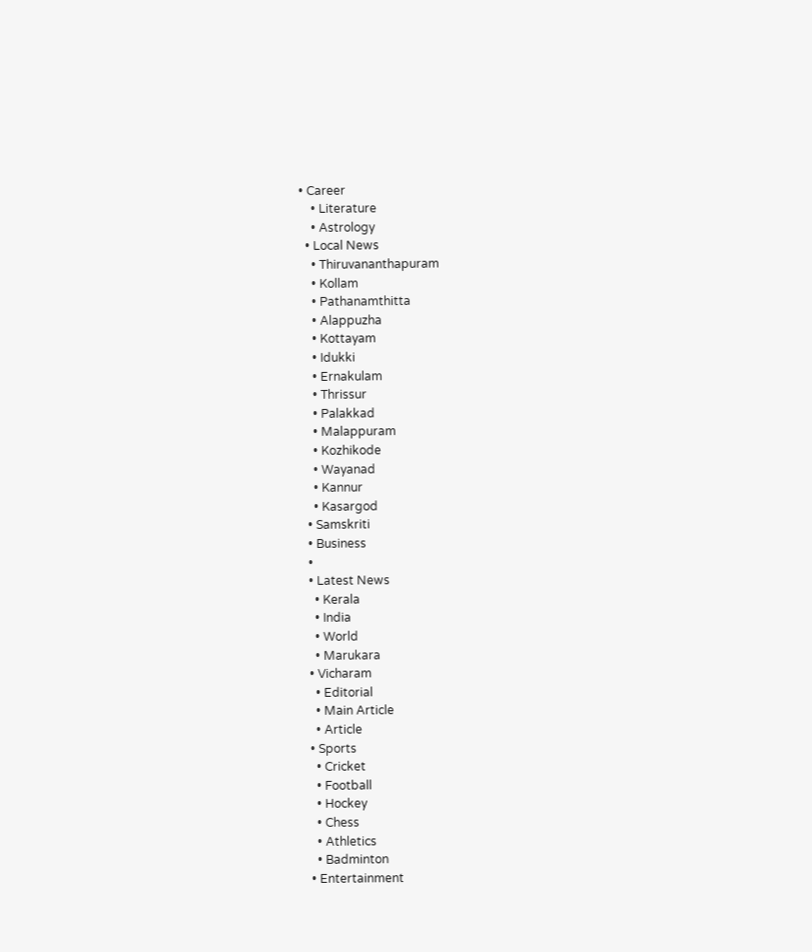• Career
    • Literature
    • Astrology
  • Local News
    • Thiruvananthapuram
    • Kollam
    • Pathanamthitta
    • Alappuzha
    • Kottayam
    • Idukki
    • Ernakulam
    • Thrissur
    • Palakkad
    • Malappuram
    • Kozhikode
    • Wayanad
    • Kannur
    • Kasargod
  • Samskriti
  • Business
  •
  • Latest News
    • Kerala
    • India
    • World
    • Marukara
  • Vicharam
    • Editorial
    • Main Article
    • Article
  • Sports
    • Cricket
    • Football
    • Hockey
    • Chess
    • Athletics
    • Badminton
  • Entertainment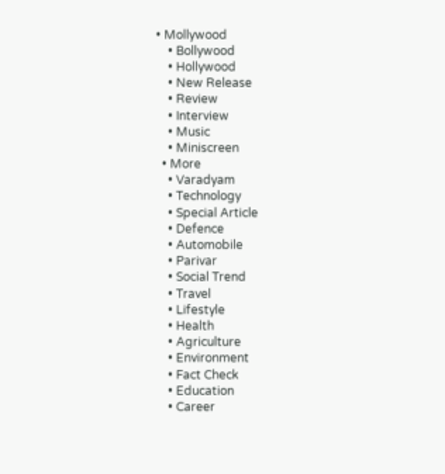• Mollywood
    • Bollywood
    • Hollywood
    • New Release
    • Review
    • Interview
    • Music
    • Miniscreen
  • More
    • Varadyam
    • Technology
    • Special Article
    • Defence
    • Automobile
    • Parivar
    • Social Trend
    • Travel
    • Lifestyle
    • Health
    • Agriculture
    • Environment
    • Fact Check
    • Education
    • Career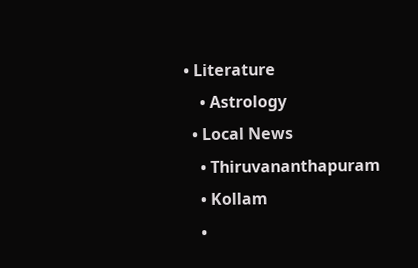• Literature
    • Astrology
  • Local News
    • Thiruvananthapuram
    • Kollam
    •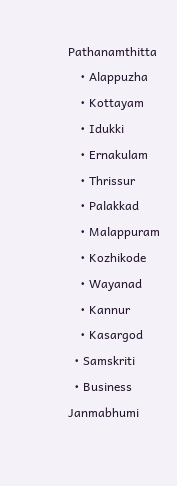Pathanamthitta
    • Alappuzha
    • Kottayam
    • Idukki
    • Ernakulam
    • Thrissur
    • Palakkad
    • Malappuram
    • Kozhikode
    • Wayanad
    • Kannur
    • Kasargod
  • Samskriti
  • Business
Janmabhumi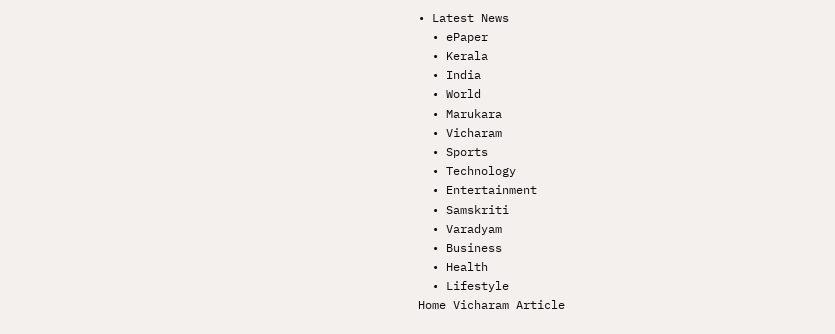• Latest News
  • ePaper
  • Kerala
  • India
  • World
  • Marukara
  • Vicharam
  • Sports
  • Technology
  • Entertainment
  • Samskriti
  • Varadyam
  • Business
  • Health
  • Lifestyle
Home Vicharam Article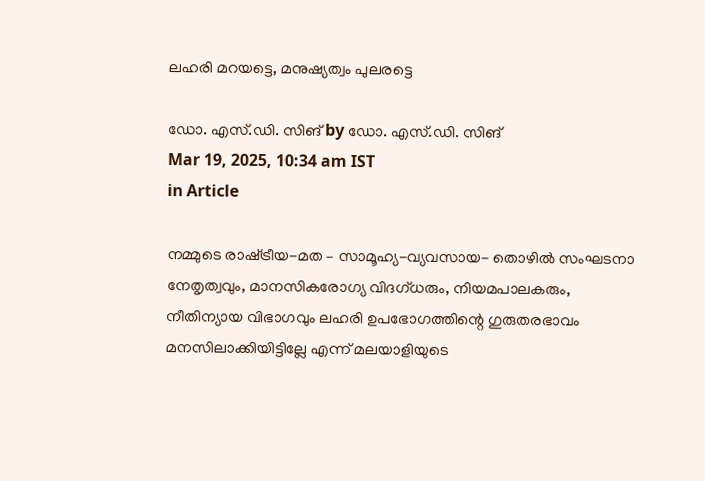ലഹരി മറയട്ടെ, മനുഷ്യത്വം പുലരട്ടെ

ഡോ. എസ്.ഡി. സിങ് by ഡോ. എസ്.ഡി. സിങ്
Mar 19, 2025, 10:34 am IST
in Article

നമ്മുടെ രാഷ്‌ട്രീയ-മത – സാമൂഹ്യ-വ്യവസായ- തൊഴില്‍ സംഘടനാ നേതൃത്വവും, മാനസികരോഗ്യ വിദഗ്ധരും, നിയമപാലകരും, നീതിന്യായ വിഭാഗവും ലഹരി ഉപഭോഗത്തിന്റെ ഗുരുതരഭാവം മനസിലാക്കിയിട്ടില്ലേ എന്ന് മലയാളിയുടെ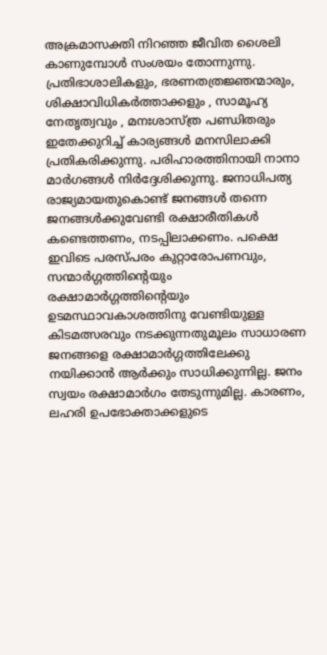അക്രമാസക്തി നിറഞ്ഞ ജീവിത ശൈലി കാണുമ്പോള്‍ സംശയം തോന്നുന്നു. പ്രതിഭാശാലികളും, ഭരണതത്രജ്ഞന്മാരും, ശിക്ഷാവിധികര്‍ത്താക്കളും , സാമൂഹ്യ നേതൃത്വവും , മനഃശാസ്ത്ര പണ്ഡിതരും ഇതേക്കുറിച്ച് കാര്യങ്ങള്‍ മനസിലാക്കി പ്രതികരിക്കുന്നു. പരിഹാരത്തിനായി നാനാ മാര്‍ഗങ്ങള്‍ നിര്‍ദ്ദേശിക്കുന്നു. ജനാധിപത്യ രാജ്യമായതുകൊണ്ട് ജനങ്ങള്‍ തന്നെ ജനങ്ങള്‍ക്കുവേണ്ടി രക്ഷാരീതികള്‍ കണ്ടെത്തണം, നടപ്പിലാക്കണം. പക്ഷെ ഇവിടെ പരസ്പരം കുറ്റാരോപണവും, സന്മാര്‍ഗ്ഗത്തിന്റെയും രക്ഷാമാര്‍ഗ്ഗത്തിന്റെയും ഉടമസ്ഥാവകാശത്തിനു വേണ്ടിയുള്ള കിടമത്സരവും നടക്കുന്നതുമൂലം സാധാരണ ജനങ്ങളെ രക്ഷാമാര്‍ഗ്ഗത്തിലേക്കു നയിക്കാന്‍ ആര്‍ക്കും സാധിക്കുന്നില്ല. ജനം സ്വയം രക്ഷാമാര്‍ഗം തേടുന്നുമില്ല. കാരണം, ലഹരി ഉപഭോക്താക്കളുടെ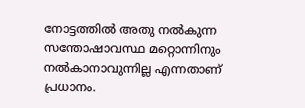നോട്ടത്തില്‍ അതു നല്‍കുന്ന സന്തോഷാവസ്ഥ മറ്റൊന്നിനും നല്‍കാനാവുന്നില്ല എന്നതാണ് പ്രധാനം.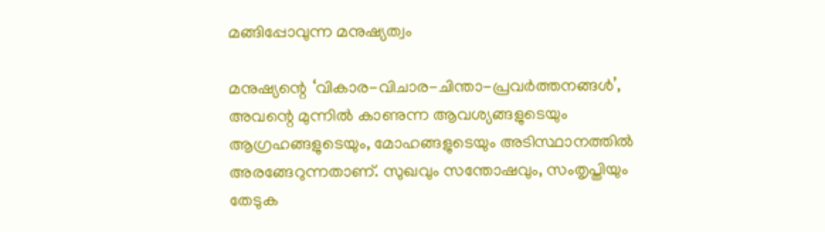മങ്ങിപ്പോവുന്ന മനുഷ്യത്വം

മനുഷ്യന്റെ ‘വികാര-വിചാര-ചിന്താ-പ്രവര്‍ത്തനങ്ങള്‍’, അവന്റെ മുന്നില്‍ കാണുന്ന ആവശ്യങ്ങളുടെയും ആഗ്രഹങ്ങളുടെയും, മോഹങ്ങളുടെയും അടിസ്ഥാനത്തില്‍ അരങ്ങേറുന്നതാണ്. സുഖവും സന്തോഷവും, സംതൃപ്തിയും തേടുക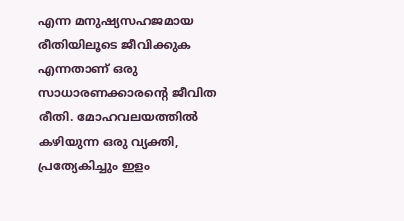എന്ന മനുഷ്യസഹജമായ രീതിയിലൂടെ ജീവിക്കുക എന്നതാണ് ഒരു സാധാരണക്കാരന്റെ ജീവിത രീതി. മോഹവലയത്തില്‍ കഴിയുന്ന ഒരു വ്യക്തി, പ്രത്യേകിച്ചും ഇളം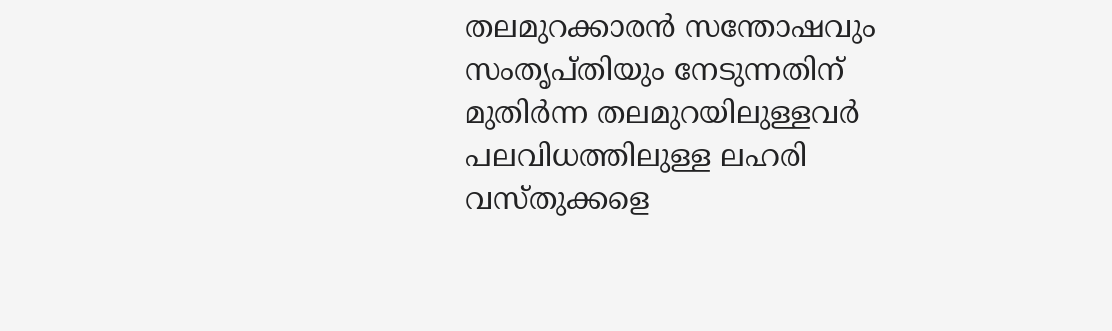തലമുറക്കാരന്‍ സന്തോഷവും സംതൃപ്തിയും നേടുന്നതിന് മുതിര്‍ന്ന തലമുറയിലുള്ളവര്‍ പലവിധത്തിലുള്ള ലഹരി വസ്തുക്കളെ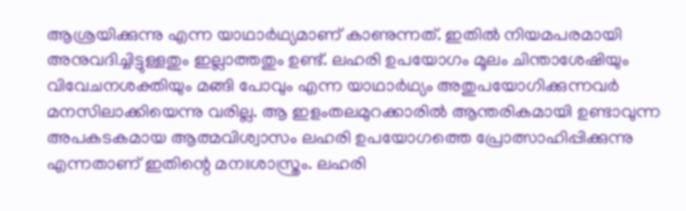ആശ്രയിക്കുന്നു എന്ന യാഥാര്‍ഥ്യമാണ് കാണുന്നത്. ഇതില്‍ നിയമപരമായി അനുവദിച്ചിട്ടുള്ളതും ഇല്ലാത്തതും ഉണ്ട്. ലഹരി ഉപയോഗം മൂലം ചിന്താശേഷിയും വിവേചനശക്തിയും മങ്ങി പോവും എന്ന യാഥാര്‍ഥ്യം അതുപയോഗിക്കുന്നവര്‍ മനസിലാക്കിയെന്നു വരില്ല. ആ ഇളംതലമുറക്കാരില്‍ ആന്തരികമായി ഉണ്ടാവുന്ന അപകടകമായ ആത്മവിശ്വാസം ലഹരി ഉപയോഗത്തെ പ്രോത്സാഹിപ്പിക്കുന്നു എന്നതാണ് ഇതിന്റെ മനഃശാസ്ത്രം. ലഹരി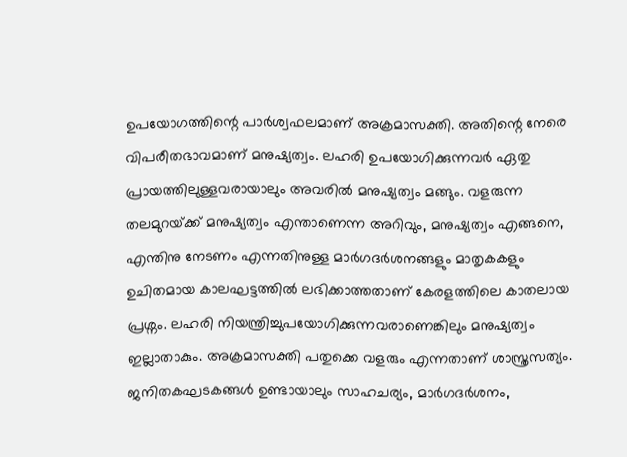ഉപയോഗത്തിന്റെ പാര്‍ശ്വഫലമാണ് അക്രമാസക്തി. അതിന്റെ നേരെ വിപരീതഭാവമാണ് മനുഷ്യത്വം. ലഹരി ഉപയോഗിക്കുന്നവര്‍ ഏതു പ്രായത്തിലുള്ളവരായാലും അവരില്‍ മനുഷ്യത്വം മങ്ങും. വളരുന്ന തലമുറയ്‌ക്ക് മനുഷ്യത്വം എന്താണെന്ന അറിവും, മനുഷ്യത്വം എങ്ങനെ, എന്തിനു നേടണം എന്നതിനുള്ള മാര്‍ഗദര്‍ശനങ്ങളും മാതൃകകളും ഉചിതമായ കാലഘട്ടത്തില്‍ ലഭിക്കാത്തതാണ് കേരളത്തിലെ കാതലായ പ്രശ്നം. ലഹരി നിയന്ത്രിച്ചുപയോഗിക്കുന്നവരാണെങ്കിലും മനുഷ്യത്വം ഇല്ലാതാകും. അക്രമാസക്തി പതുക്കെ വളരും എന്നതാണ് ശാസ്ത്രസത്യം.
ജനിതകഘടകങ്ങള്‍ ഉണ്ടായാലും സാഹചര്യം, മാര്‍ഗദര്‍ശനം,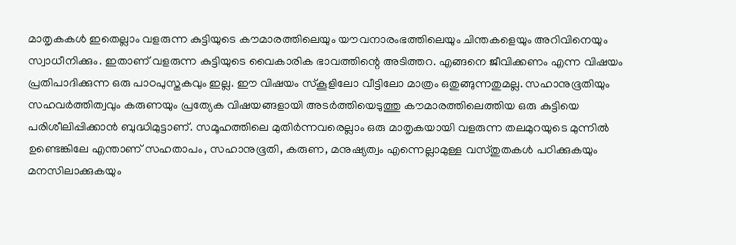മാതൃകകള്‍ ഇതെല്ലാം വളരുന്ന കുട്ടിയുടെ കൗമാരത്തിലെയും യൗവനാരംഭത്തിലെയും ചിന്തകളെയും അറിവിനെയും സ്വാധീനിക്കും. ഇതാണ് വളരുന്ന കുട്ടിയുടെ വൈകാരിക ഭാവത്തിന്റെ അടിത്തറ. എങ്ങനെ ജീവിക്കണം എന്ന വിഷയം പ്രതിപാദിക്കുന്ന ഒരു പാഠപുസ്തകവും ഇല്ല. ഈ വിഷയം സ്‌കൂളിലോ വീട്ടിലോ മാത്രം ഒതുങ്ങുന്നതുമല്ല. സഹാനുഭൂതിയും സഹവര്‍ത്തിത്വവും കരുണയും പ്രത്യേക വിഷയങ്ങളായി അടര്‍ത്തിയെടുത്തു കൗമാരത്തിലെത്തിയ ഒരു കുട്ടിയെ പരിശീലിപ്പിക്കാന്‍ ബുദ്ധിമുട്ടാണ്. സമൂഹത്തിലെ മുതിര്‍ന്നവരെല്ലാം ഒരു മാതൃകയായി വളരുന്ന തലമുറയുടെ മുന്നില്‍ ഉണ്ടെങ്കിലേ എന്താണ് സഹതാപം, സഹാനുഭൂതി, കരുണ, മനുഷ്യത്വം എന്നെല്ലാമുള്ള വസ്തുതകള്‍ പഠിക്കുകയും മനസിലാക്കുകയും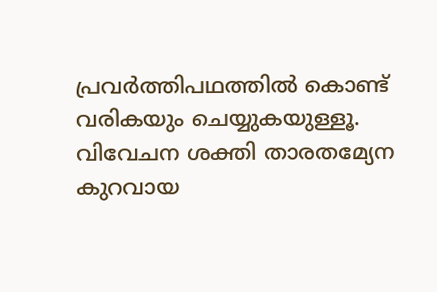പ്രവര്‍ത്തിപഥത്തില്‍ കൊണ്ട് വരികയും ചെയ്യുകയുള്ളൂ. വിവേചന ശക്തി താരതമ്യേന കുറവായ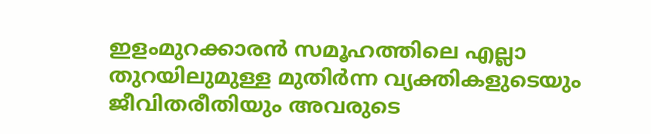ഇളംമുറക്കാരന്‍ സമൂഹത്തിലെ എല്ലാ തുറയിലുമുള്ള മുതിര്‍ന്ന വ്യക്തികളുടെയും ജീവിതരീതിയും അവരുടെ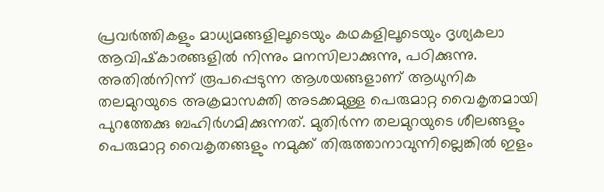പ്രവര്‍ത്തികളും മാധ്യമങ്ങളിലൂടെയും കഥകളിലൂടെയും ദൃശ്യകലാ ആവിഷ്‌കാരങ്ങളില്‍ നിന്നും മനസിലാക്കുന്നു, പഠിക്കുന്നു. അതില്‍നിന്ന് രൂപപ്പെടുന്ന ആശയങ്ങളാണ് ആധുനിക തലമുറയുടെ അക്രമാസക്തി അടക്കമുള്ള പെരുമാറ്റ വൈകൃതമായി പുറത്തേക്കു ബഹിര്‍ഗമിക്കുന്നത്. മുതിര്‍ന്ന തലമുറയുടെ ശീലങ്ങളും പെരുമാറ്റ വൈകൃതങ്ങളും നമുക്ക് തിരുത്താനാവുന്നില്ലെങ്കില്‍ ഇളം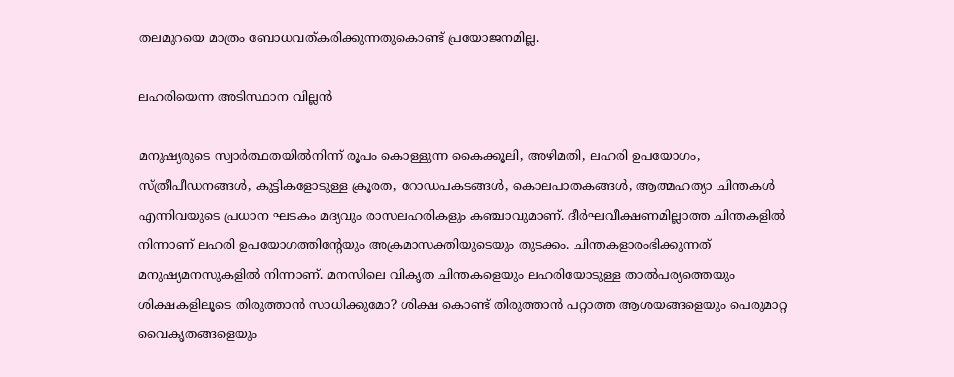തലമുറയെ മാത്രം ബോധവത്കരിക്കുന്നതുകൊണ്ട് പ്രയോജനമില്ല.

ലഹരിയെന്ന അടിസ്ഥാന വില്ലന്‍

മനുഷ്യരുടെ സ്വാര്‍ത്ഥതയില്‍നിന്ന് രൂപം കൊള്ളുന്ന കൈക്കൂലി, അഴിമതി, ലഹരി ഉപയോഗം, സ്ത്രീപീഡനങ്ങള്‍, കുട്ടികളോടുള്ള ക്രൂരത, റോഡപകടങ്ങള്‍, കൊലപാതകങ്ങള്‍, ആത്മഹത്യാ ചിന്തകള്‍ എന്നിവയുടെ പ്രധാന ഘടകം മദ്യവും രാസലഹരികളും കഞ്ചാവുമാണ്. ദീര്‍ഘവീക്ഷണമില്ലാത്ത ചിന്തകളില്‍ നിന്നാണ് ലഹരി ഉപയോഗത്തിന്റേയും അക്രമാസക്തിയുടെയും തുടക്കം. ചിന്തകളാരംഭിക്കുന്നത് മനുഷ്യമനസുകളില്‍ നിന്നാണ്. മനസിലെ വികൃത ചിന്തകളെയും ലഹരിയോടുള്ള താല്‍പര്യത്തെയും ശിക്ഷകളിലൂടെ തിരുത്താന്‍ സാധിക്കുമോ? ശിക്ഷ കൊണ്ട് തിരുത്താന്‍ പറ്റാത്ത ആശയങ്ങളെയും പെരുമാറ്റ വൈകൃതങ്ങളെയും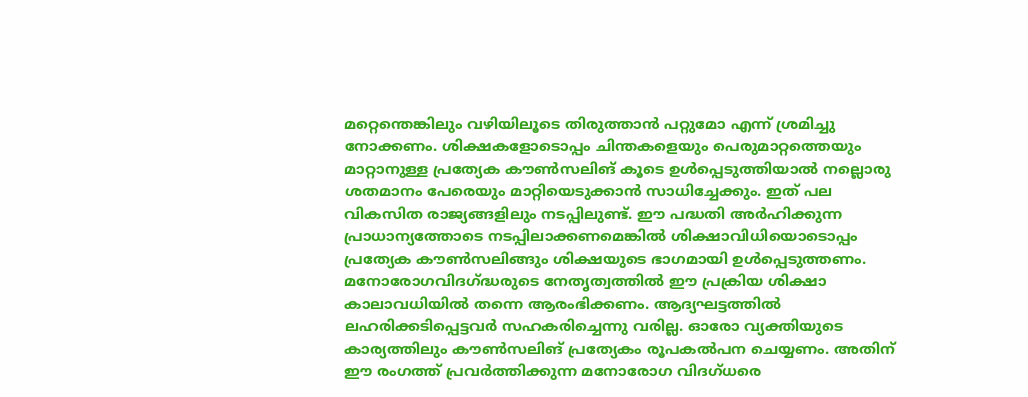മറ്റെന്തെങ്കിലും വഴിയിലൂടെ തിരുത്താന്‍ പറ്റുമോ എന്ന് ശ്രമിച്ചു നോക്കണം. ശിക്ഷകളോടൊപ്പം ചിന്തകളെയും പെരുമാറ്റത്തെയും മാറ്റാനുള്ള പ്രത്യേക കൗണ്‍സലിങ് കൂടെ ഉള്‍പ്പെടുത്തിയാല്‍ നല്ലൊരു ശതമാനം പേരെയും മാറ്റിയെടുക്കാന്‍ സാധിച്ചേക്കും. ഇത് പല വികസിത രാജ്യങ്ങളിലും നടപ്പിലുണ്ട്. ഈ പദ്ധതി അര്‍ഹിക്കുന്ന പ്രാധാന്യത്തോടെ നടപ്പിലാക്കണമെങ്കില്‍ ശിക്ഷാവിധിയൊടൊപ്പം പ്രത്യേക കൗണ്‍സലിങ്ങും ശിക്ഷയുടെ ഭാഗമായി ഉള്‍പ്പെടുത്തണം. മനോരോഗവിദഗ്‌ദ്ധരുടെ നേതൃത്വത്തില്‍ ഈ പ്രക്രിയ ശിക്ഷാ കാലാവധിയില്‍ തന്നെ ആരംഭിക്കണം. ആദ്യഘട്ടത്തില്‍ ലഹരിക്കടിപ്പെട്ടവര്‍ സഹകരിച്ചെന്നു വരില്ല. ഓരോ വ്യക്തിയുടെ കാര്യത്തിലും കൗണ്‍സലിങ് പ്രത്യേകം രൂപകല്‍പന ചെയ്യണം. അതിന് ഈ രംഗത്ത് പ്രവര്‍ത്തിക്കുന്ന മനോരോഗ വിദഗ്ധരെ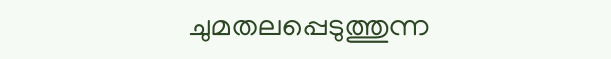ചുമതലപ്പെടുത്തുന്ന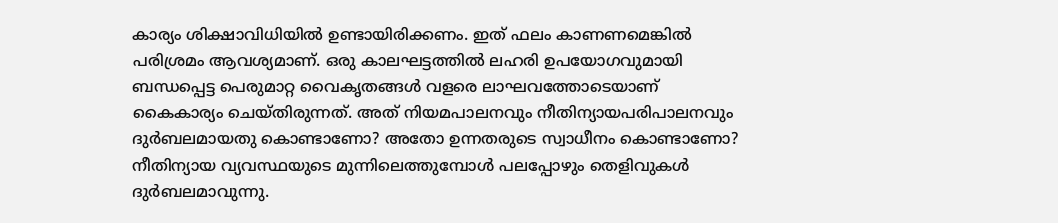കാര്യം ശിക്ഷാവിധിയില്‍ ഉണ്ടായിരിക്കണം. ഇത് ഫലം കാണണമെങ്കില്‍ പരിശ്രമം ആവശ്യമാണ്. ഒരു കാലഘട്ടത്തില്‍ ലഹരി ഉപയോഗവുമായി ബന്ധപ്പെട്ട പെരുമാറ്റ വൈകൃതങ്ങള്‍ വളരെ ലാഘവത്തോടെയാണ് കൈകാര്യം ചെയ്തിരുന്നത്. അത് നിയമപാലനവും നീതിന്യായപരിപാലനവും ദുര്‍ബലമായതു കൊണ്ടാണോ? അതോ ഉന്നതരുടെ സ്വാധീനം കൊണ്ടാണോ? നീതിന്യായ വ്യവസ്ഥയുടെ മുന്നിലെത്തുമ്പോള്‍ പലപ്പോഴും തെളിവുകള്‍ ദുര്‍ബലമാവുന്നു.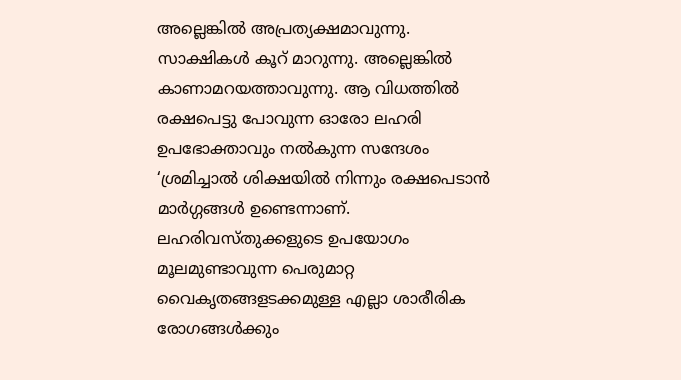അല്ലെങ്കില്‍ അപ്രത്യക്ഷമാവുന്നു. സാക്ഷികള്‍ കൂറ് മാറുന്നു. അല്ലെങ്കില്‍ കാണാമറയത്താവുന്നു. ആ വിധത്തില്‍ രക്ഷപെട്ടു പോവുന്ന ഓരോ ലഹരി ഉപഭോക്താവും നല്‍കുന്ന സന്ദേശം ‘ശ്രമിച്ചാല്‍ ശിക്ഷയില്‍ നിന്നും രക്ഷപെടാന്‍ മാര്‍ഗ്ഗങ്ങള്‍ ഉണ്ടെന്നാണ്. ലഹരിവസ്തുക്കളുടെ ഉപയോഗം മൂലമുണ്ടാവുന്ന പെരുമാറ്റ വൈകൃതങ്ങളടക്കമുള്ള എല്ലാ ശാരീരിക രോഗങ്ങള്‍ക്കും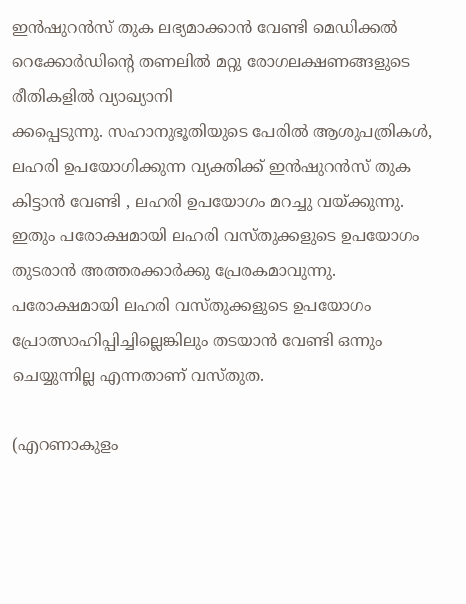ഇന്‍ഷുറന്‍സ് തുക ലഭ്യമാക്കാന്‍ വേണ്ടി മെഡിക്കല്‍ റെക്കോര്‍ഡിന്റെ തണലില്‍ മറ്റു രോഗലക്ഷണങ്ങളുടെ രീതികളില്‍ വ്യാഖ്യാനി
ക്കപ്പെടുന്നു. സഹാനുഭൂതിയുടെ പേരില്‍ ആശുപത്രികള്‍, ലഹരി ഉപയോഗിക്കുന്ന വ്യക്തിക്ക് ഇന്‍ഷുറന്‍സ് തുക കിട്ടാന്‍ വേണ്ടി , ലഹരി ഉപയോഗം മറച്ചു വയ്‌ക്കുന്നു. ഇതും പരോക്ഷമായി ലഹരി വസ്തുക്കളുടെ ഉപയോഗം തുടരാന്‍ അത്തരക്കാര്‍ക്കു പ്രേരകമാവുന്നു. പരോക്ഷമായി ലഹരി വസ്തുക്കളുടെ ഉപയോഗം പ്രോത്സാഹിപ്പിച്ചില്ലെങ്കിലും തടയാന്‍ വേണ്ടി ഒന്നും ചെയ്യുന്നില്ല എന്നതാണ് വസ്തുത.

(എറണാകുളം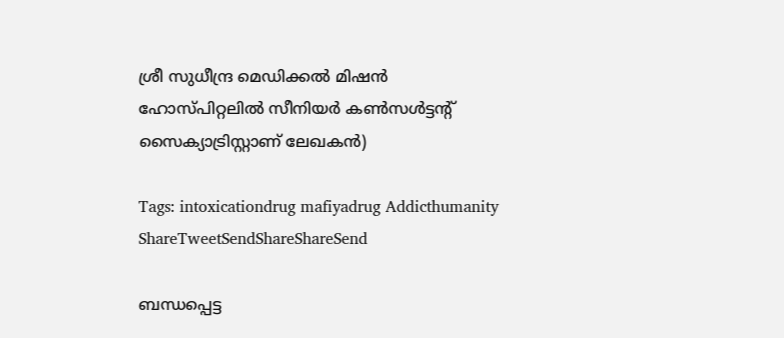ശ്രീ സുധീന്ദ്ര മെഡിക്കല്‍ മിഷന്‍ ഹോസ്പിറ്റലില്‍ സീനിയര്‍ കണ്‍സള്‍ട്ടന്റ് സൈക്യാട്രിസ്റ്റാണ് ലേഖകന്‍)

Tags: intoxicationdrug mafiyadrug Addicthumanity
ShareTweetSendShareShareSend

ബന്ധപ്പെട്ട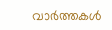വാര്‍ത്തകള്‍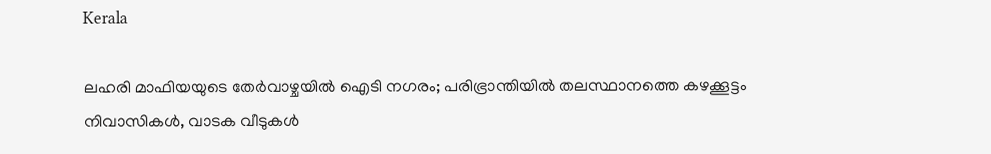Kerala

ലഹരി മാഫിയയുടെ തേര്‍വാഴ്ചയില്‍ ഐടി നഗരം; പരിഭ്രാന്തിയില്‍ തലസ്ഥാനത്തെ കഴക്കൂട്ടം നിവാസികള്‍, വാടക വീടുകള്‍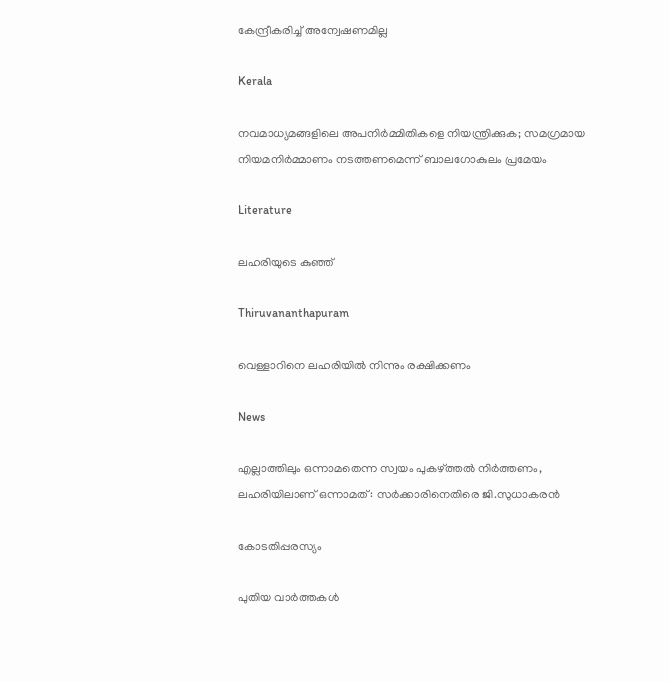കേന്ദ്രീകരിച്ച് അന്വേഷണമില്ല

Kerala

നവമാധ്യമങ്ങളിലെ അപനിർമ്മിതികളെ നിയന്ത്രിക്കുക; സമഗ്രമായ നിയമനിർമ്മാണം നടത്തണമെന്ന് ബാലഗോകുലം പ്രമേയം

Literature

ലഹരിയുടെ കുഞ്ഞ്

Thiruvananthapuram

വെള്ളാറിനെ ലഹരിയില്‍ നിന്നും രക്ഷിക്കണം

News

എല്ലാത്തിലും ഒന്നാമതെന്ന സ്വയം പുകഴ്‌ത്തല്‍ നിര്‍ത്തണം, ലഹരിയിലാണ് ഒന്നാമത് : സര്‍ക്കാരിനെതിരെ ജി.സുധാകരന്‍

കോടതിപ്പരസ്യം

പുതിയ വാര്‍ത്തകള്‍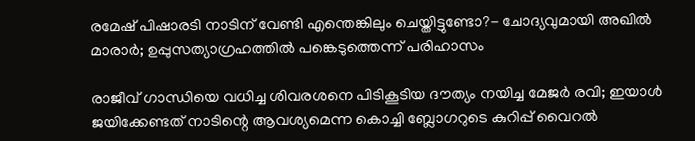രമേഷ് പിഷാരടി നാടിന് വേണ്ടി എന്തെങ്കിലും ചെയ്തിട്ടുണ്ടോ?- ചോദ്യവുമായി അഖില്‍ മാരാര്‍; ഉപ്പുസത്യാഗ്രഹത്തില്‍ പങ്കെടുത്തെന്ന് പരിഹാസം

രാജീവ് ഗാന്ധിയെ വധിച്ച ശിവരശനെ പിടികൂടിയ ദൗത്യം നയിച്ച മേജർ രവി; ഇയാള്‍ ജയിക്കേണ്ടത് നാടിന്റെ ആവശ്യമെന്ന കൊച്ചി ബ്ലോഗറുടെ കുറിപ്പ് വൈറല്‍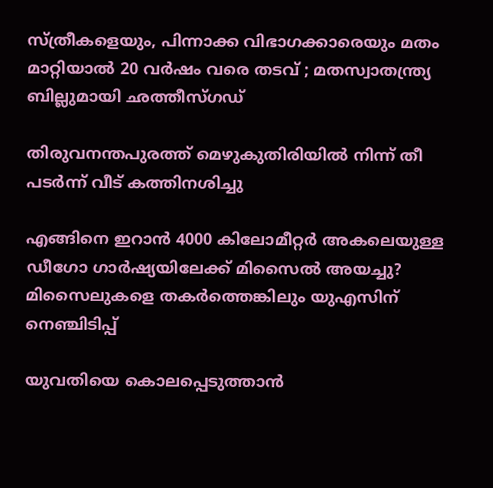സ്ത്രീകളെയും, പിന്നാക്ക വിഭാഗക്കാരെയും മതം മാറ്റിയാൽ 20 വർഷം വരെ തടവ് ; മതസ്വാതന്ത്ര്യ ബില്ലുമായി ഛത്തീസ്ഗഡ്

തിരുവനന്തപുരത്ത് മെഴുകുതിരിയില്‍ നിന്ന് തീ പടര്‍ന്ന് വീട് കത്തിനശിച്ചു

എങ്ങിനെ ഇറാന്‍ 4000 കിലോമീറ്റർ അകലെയുള്ള ഡീഗോ ഗാർഷ്യയിലേക്ക് മിസൈല്‍ അയച്ചു? മിസൈലുകളെ തകര്‍ത്തെങ്കിലും യുഎസിന് നെഞ്ചിടിപ്പ്

യുവതിയെ കൊലപ്പെടുത്താന്‍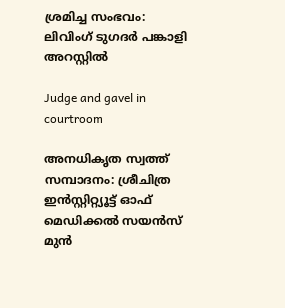ശ്രമിച്ച സംഭവം: ലിവിംഗ് ടുഗദര്‍ പങ്കാളി അറസ്റ്റില്‍

Judge and gavel in courtroom

അനധികൃത സ്വത്ത് സമ്പാദനം: ശ്രീചിത്ര ഇന്‍സ്റ്റിറ്റ്യൂട്ട് ഓഫ് മെഡിക്കല്‍ സയന്‍സ് മുന്‍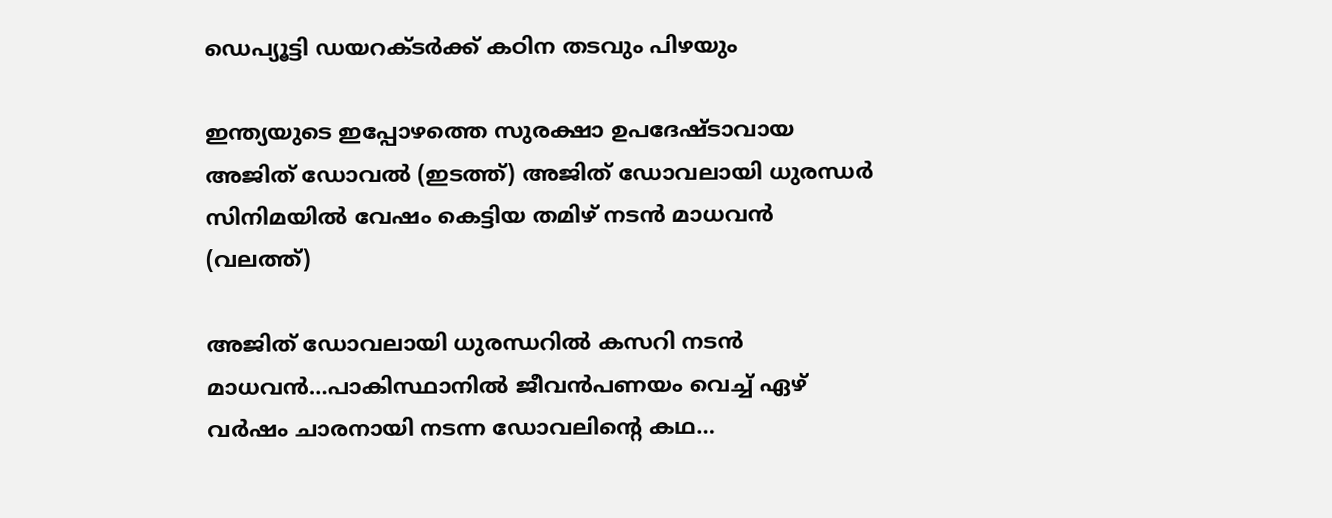ഡെപ്യൂട്ടി ഡയറക്ടര്‍ക്ക് കഠിന തടവും പിഴയും

ഇന്ത്യയുടെ ഇപ്പോഴത്തെ സുരക്ഷാ ഉപദേഷ്ടാവായ അജിത് ഡോവല്‍ (ഇടത്ത്) അജിത് ഡോവലായി ധുരന്ധര്‍ സിനിമയില്‍ വേഷം കെട്ടിയ തമിഴ് നടന്‍ മാധവന്‍ (വലത്ത്)

അജിത് ഡോവലായി ധുരന്ധറില്‍ കസറി നടന്‍ മാധവന്‍…പാകിസ്ഥാനില്‍ ജീവന്‍പണയം വെച്ച് ഏഴ് വര്‍ഷം ചാരനായി നടന്ന ഡോവലിന്റെ കഥ…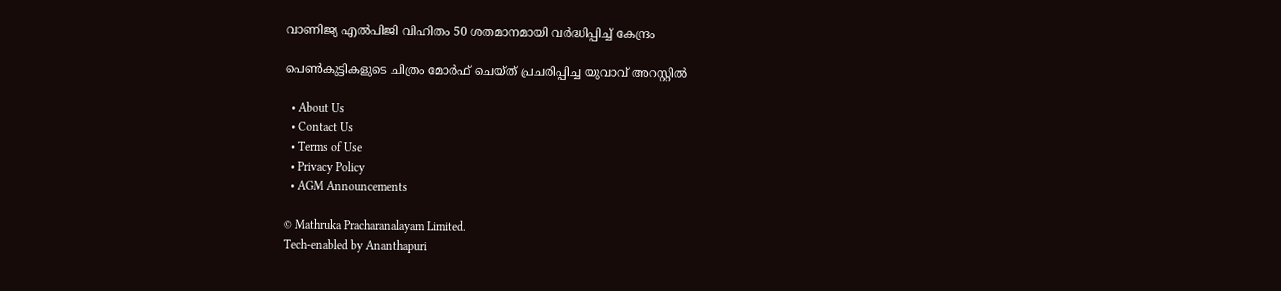വാണിജ്യ എല്‍പിജി വിഹിതം 50 ശതമാനമായി വര്‍ദ്ധിപ്പിച്ച് കേന്ദ്രം

പെണ്‍കുട്ടികളുടെ ചിത്രം മോര്‍ഫ് ചെയ്ത് പ്രചരിപ്പിച്ച യുവാവ് അറസ്റ്റില്‍

  • About Us
  • Contact Us
  • Terms of Use
  • Privacy Policy
  • AGM Announcements

© Mathruka Pracharanalayam Limited.
Tech-enabled by Ananthapuri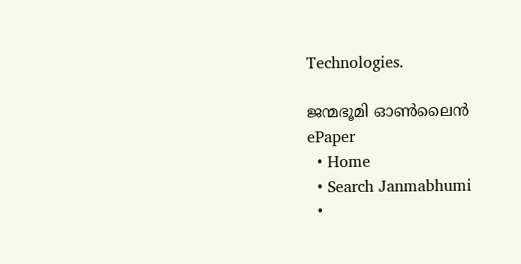Technologies.

ജന്മഭൂമി ഓണ്‍ലൈന്‍
ePaper
  • Home
  • Search Janmabhumi
  •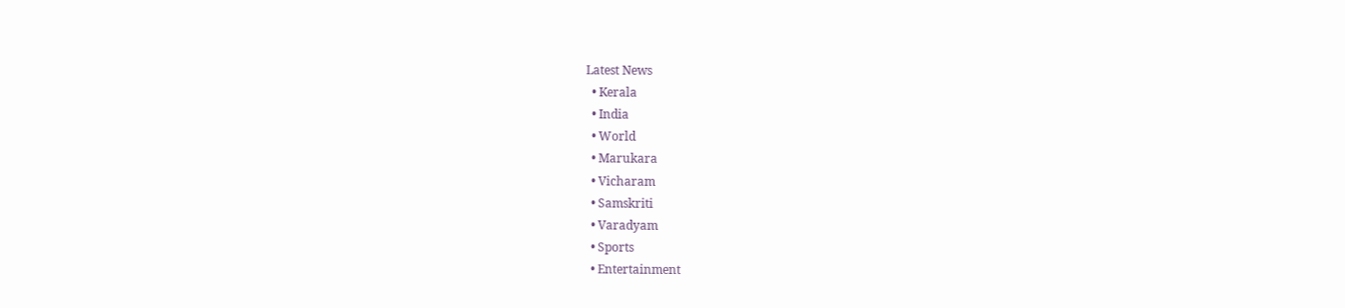Latest News
  • Kerala
  • India
  • World
  • Marukara
  • Vicharam
  • Samskriti
  • Varadyam
  • Sports
  • Entertainment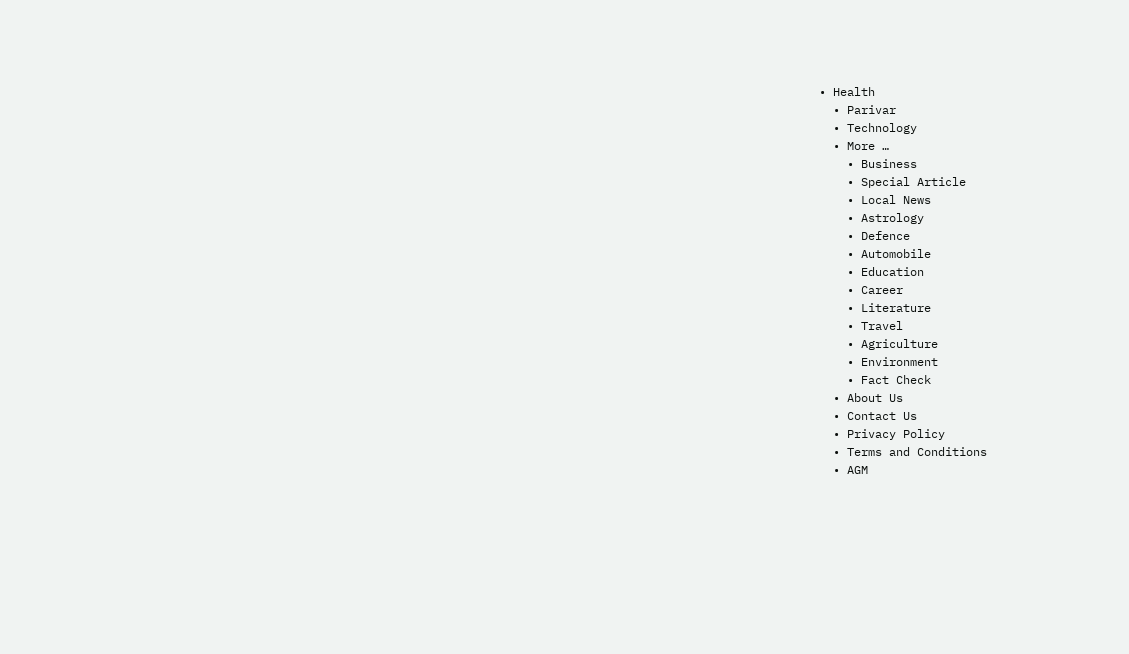• Health
  • Parivar
  • Technology
  • More …
    • Business
    • Special Article
    • Local News
    • Astrology
    • Defence
    • Automobile
    • Education
    • Career
    • Literature
    • Travel
    • Agriculture
    • Environment
    • Fact Check
  • About Us
  • Contact Us
  • Privacy Policy
  • Terms and Conditions
  • AGM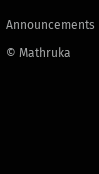Announcements

© Mathruka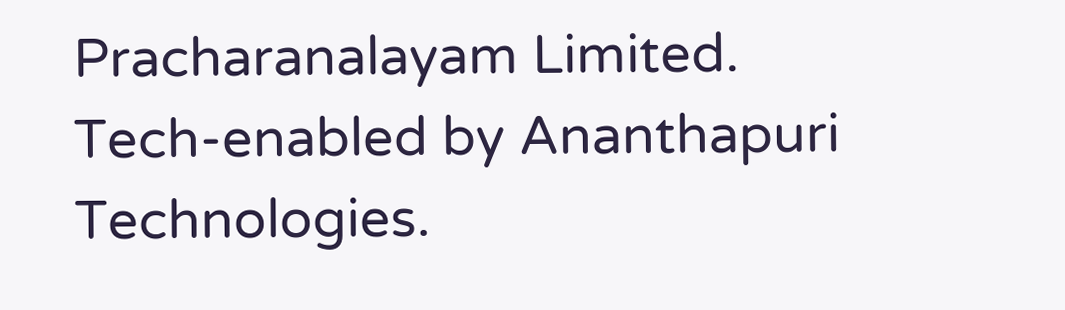Pracharanalayam Limited.
Tech-enabled by Ananthapuri Technologies.